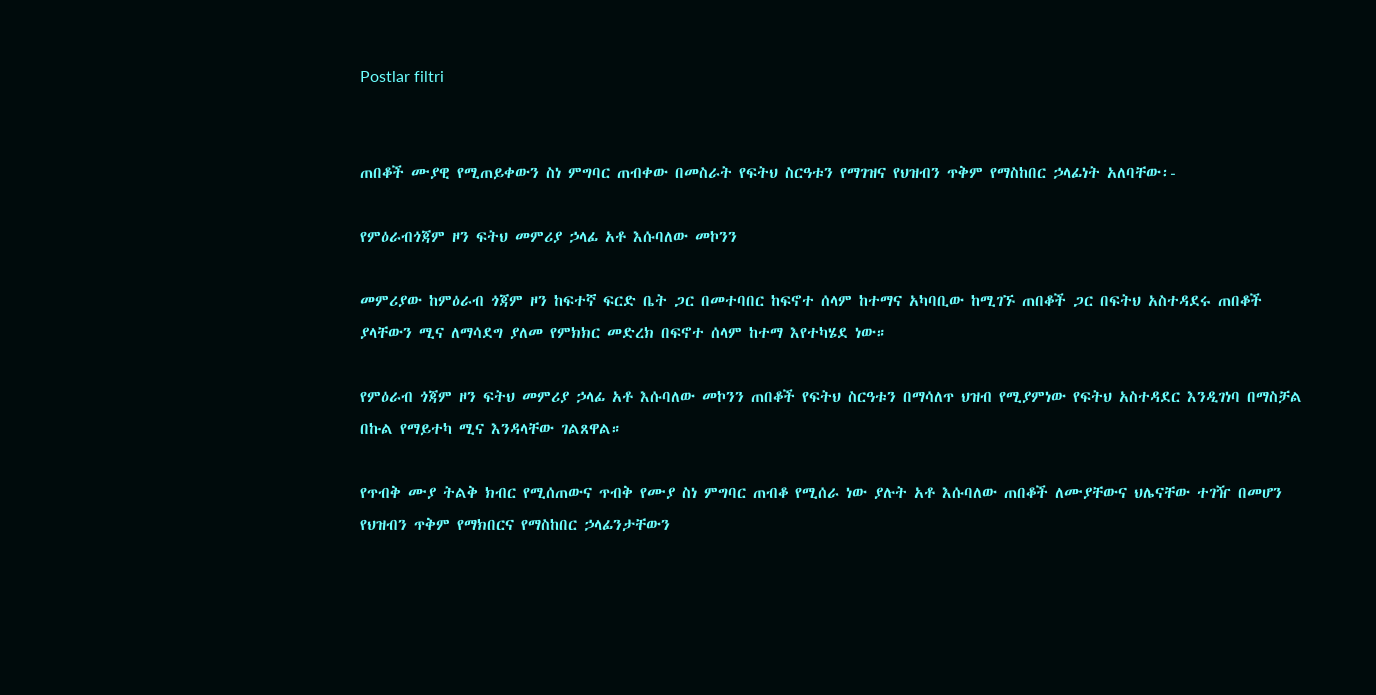Postlar filtri


ጠበቆች ሙያዊ የሚጠይቀውን ስነ ምግባር ጠብቀው በመስራት የፍትህ ስርዓቱን የማገዝና የህዝብን ጥቅም የማስከበር ኃላፊነት አለባቸው፡-

የምዕራብጎጃም ዞን ፍትህ መምሪያ ኃላፊ አቶ እሱባለው መኮንን

መምሪያው ከምዕራብ ጎጃም ዞን ከፍተኛ ፍርድ ቤት ጋር በመተባበር ከፍኖተ ሰላም ከተማና አካባቢው ከሚገኙ ጠበቆች ጋር በፍትህ አስተዳደሩ ጠበቆች ያላቸውን ሚና ለማሳደግ ያለመ የምክክር መድረክ በፍኖተ ሰላም ከተማ እየተካሄደ ነው።

የምዕራብ ጎጃም ዞን ፍትህ መምሪያ ኃላፊ አቶ እሱባለው መኮንን ጠበቆች የፍትህ ስርዓቱን በማሳለጥ ህዝብ የሚያምነው የፍትህ አስተዳደር እንዲገነባ በማስቻል በኩል የማይተካ ሚና እንዳላቸው ገልጸዋል።

የጥብቅ ሙያ ትልቅ ክብር የሚሰጠውና ጥብቅ የሙያ ስነ ምግባር ጠብቆ የሚሰራ ነው ያሉት አቶ እሱባለው ጠበቆች ለሙያቸውና ህሌናቸው ተገዥ በመሆን የህዝብን ጥቅም የማክበርና የማስከበር ኃላፊንታቸውን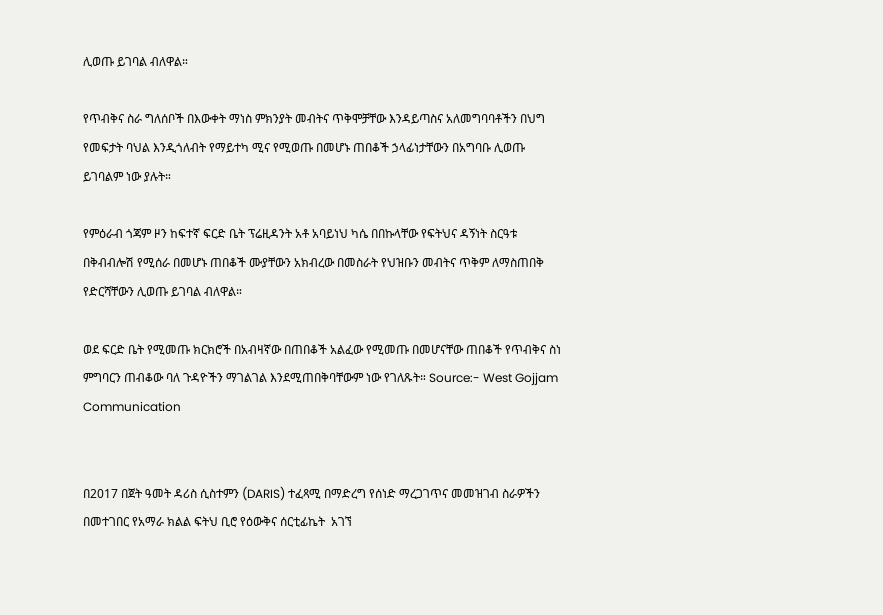ሊወጡ ይገባል ብለዋል።

የጥብቅና ስራ ግለሰቦች በእውቀት ማነስ ምክንያት መብትና ጥቅሞቻቸው እንዳይጣስና አለመግባባቶችን በህግ የመፍታት ባህል እንዲጎለብት የማይተካ ሚና የሚወጡ በመሆኑ ጠበቆች ኃላፊነታቸውን በአግባቡ ሊወጡ ይገባልም ነው ያሉት።

የምዕራብ ጎጃም ዞን ከፍተኛ ፍርድ ቤት ፕሬዚዳንት አቶ አባይነህ ካሴ በበኩላቸው የፍትህና ዳኝነት ስርዓቱ በቅብብሎሽ የሚሰራ በመሆኑ ጠበቆች ሙያቸውን አክብረው በመስራት የህዝቡን መብትና ጥቅም ለማስጠበቅ የድርሻቸውን ሊወጡ ይገባል ብለዋል።

ወደ ፍርድ ቤት የሚመጡ ክርክሮች በአብዛኛው በጠበቆች አልፈው የሚመጡ በመሆናቸው ጠበቆች የጥብቅና ስነ ምግባርን ጠብቆው ባለ ጉዳዮችን ማገልገል እንደሚጠበቅባቸውም ነው የገለጹት። Source:- West Gojjam Communication


በ2017 በጀት ዓመት ዳሪስ ሲስተምን (DARIS) ተፈጻሚ በማድረግ የሰነድ ማረጋገጥና መመዝገብ ስራዎችን በመተገበር የአማራ ክልል ፍትህ ቢሮ የዕውቅና ሰርቲፊኬት  አገኘ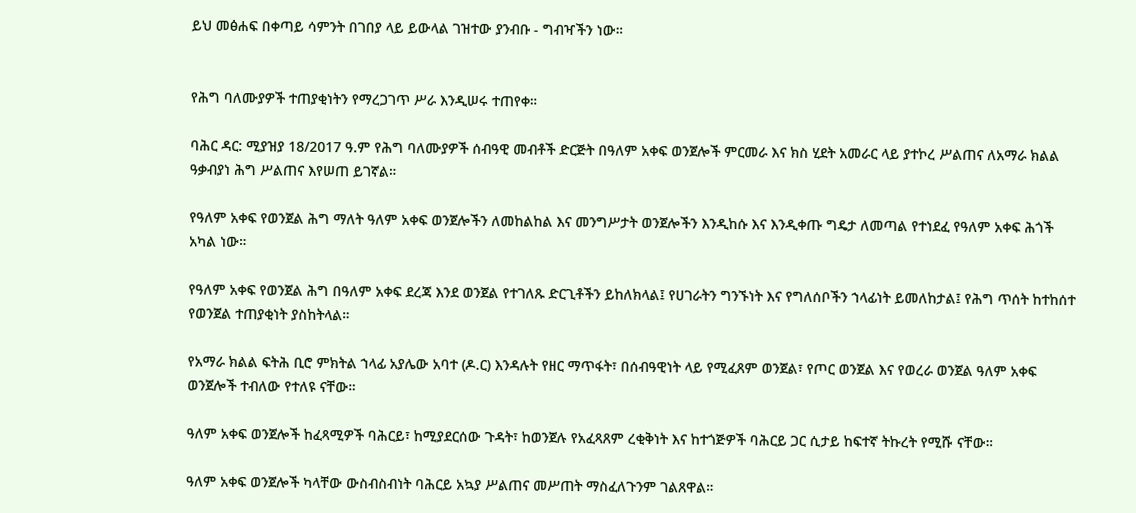ይህ መፅሐፍ በቀጣይ ሳምንት በገበያ ላይ ይውላል ገዝተው ያንብቡ - ግብዣችን ነው።


የሕግ ባለሙያዎች ተጠያቂነትን የማረጋገጥ ሥራ እንዲሠሩ ተጠየቀ።

ባሕር ዳር: ሚያዝያ 18/2017 ዓ.ም የሕግ ባለሙያዎች ሰብዓዊ መብቶች ድርጅት በዓለም አቀፍ ወንጀሎች ምርመራ እና ክስ ሂደት አመራር ላይ ያተኮረ ሥልጠና ለአማራ ክልል ዓቃብያነ ሕግ ሥልጠና እየሠጠ ይገኛል።

የዓለም አቀፍ የወንጀል ሕግ ማለት ዓለም አቀፍ ወንጀሎችን ለመከልከል እና መንግሥታት ወንጀሎችን እንዲከሱ እና እንዲቀጡ ግዴታ ለመጣል የተነደፈ የዓለም አቀፍ ሕጎች አካል ነው።

የዓለም አቀፍ የወንጀል ሕግ በዓለም አቀፍ ደረጃ እንደ ወንጀል የተገለጹ ድርጊቶችን ይከለክላል፤ የሀገራትን ግንኙነት እና የግለሰቦችን ኀላፊነት ይመለከታል፤ የሕግ ጥሰት ከተከሰተ የወንጀል ተጠያቂነት ያስከትላል።

የአማራ ክልል ፍትሕ ቢሮ ምክትል ኀላፊ አያሌው አባተ (ዶ.ር) እንዳሉት የዘር ማጥፋት፣ በሰብዓዊነት ላይ የሚፈጸም ወንጀል፣ የጦር ወንጀል እና የወረራ ወንጀል ዓለም አቀፍ ወንጀሎች ተብለው የተለዩ ናቸው።

ዓለም አቀፍ ወንጀሎች ከፈጻሚዎች ባሕርይ፣ ከሚያደርሰው ጉዳት፣ ከወንጀሉ የአፈጻጸም ረቂቅነት እና ከተጎጅዎች ባሕርይ ጋር ሲታይ ከፍተኛ ትኩረት የሚሹ ናቸው።

ዓለም አቀፍ ወንጀሎች ካላቸው ውስብስብነት ባሕርይ አኳያ ሥልጠና መሥጠት ማስፈለጉንም ገልጸዋል።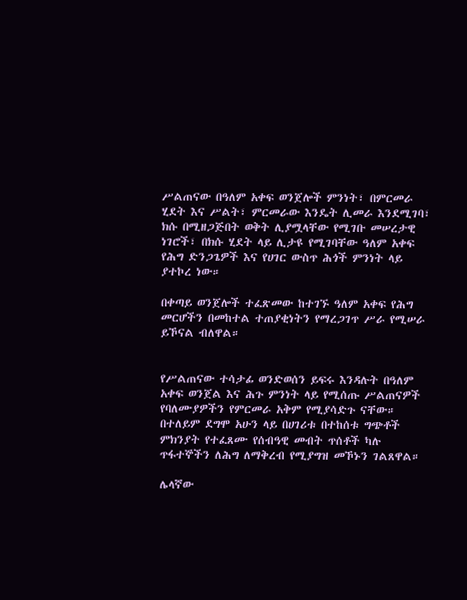ሥልጠናው በዓለም አቀፍ ወንጀሎች ምንነት፣ በምርመራ ሂደት እና ሥልት፣ ምርመራው እንዴት ሊመራ እንደሚገባ፣ ክሱ በሚዘጋጅበት ወቅት ሊያሟላቸው የሚገቡ መሠረታዊ ነገሮች፣ በክሱ ሂደት ላይ ሊታዩ የሚገባቸው ዓለም አቀፍ የሕግ ድንጋጌዎች እና የሀገር ውስጥ ሕጎች ምንነት ላይ ያተኮረ ነው።

በቀጣይ ወንጀሎች ተፈጽመው ከተገኙ ዓለም አቀፍ የሕግ መርሆችን በመከተል ተጠያቂነትን የማረጋገጥ ሥራ የሚሠራ ይኾናል ብለዋል።


የሥልጠናው ተሳታፊ ወንድወሰን ይፍሩ እንዳሉት በዓለም አቀፍ ወንጀል እና ሕጉ ምንነት ላይ የሚሰጡ ሥልጠናዎች የባለሙያዎችን የምርመራ አቅም የሚያሳድጉ ናቸው። በተለይም ደግሞ አሁን ላይ በሀገሪቱ በተከሰቱ ግጭቶች ምክንያት የተፈጸሙ የሰብዓዊ መብት ጥሰቶች ካሉ ጥፋተኞችን ለሕግ ለማቅረብ የሚያግዝ መኾኑን ገልጸዋል።

ሌላኛው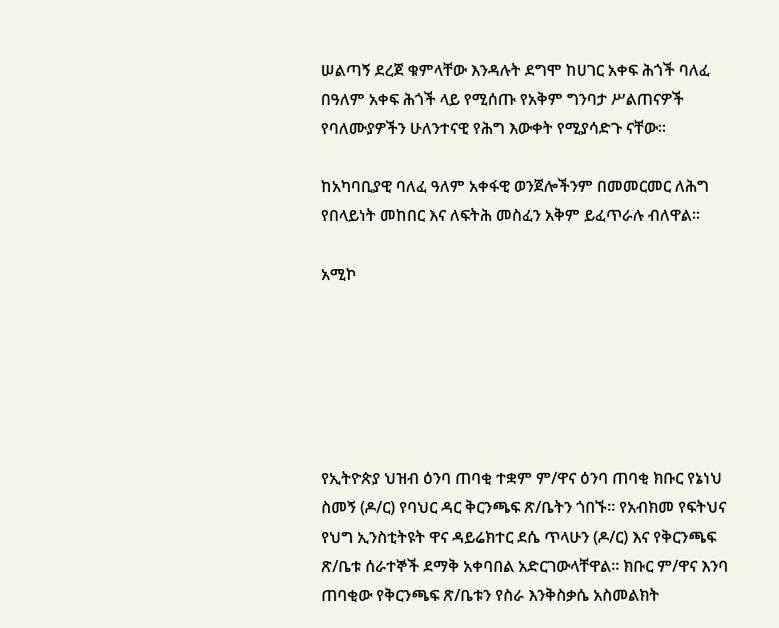ሠልጣኝ ደረጀ ቁምላቸው እንዳሉት ደግሞ ከሀገር አቀፍ ሕጎች ባለፈ በዓለም አቀፍ ሕጎች ላይ የሚሰጡ የአቅም ግንባታ ሥልጠናዎች የባለሙያዎችን ሁለንተናዊ የሕግ እውቀት የሚያሳድጉ ናቸው።

ከአካባቢያዊ ባለፈ ዓለም አቀፋዊ ወንጀሎችንም በመመርመር ለሕግ የበላይነት መከበር እና ለፍትሕ መስፈን አቅም ይፈጥራሉ ብለዋል።

አሚኮ






የኢትዮጵያ ህዝብ ዕንባ ጠባቂ ተቋም ም/ዋና ዕንባ ጠባቂ ክቡር የኔነህ ስመኝ (ዶ/ር) የባህር ዳር ቅርንጫፍ ጽ/ቤትን ጎበኙ። የአብክመ የፍትህና የህግ ኢንስቲትዩት ዋና ዳይሬክተር ደሴ ጥላሁን (ዶ/ር) እና የቅርንጫፍ ጽ/ቤቱ ሰራተኞች ደማቅ አቀባበል አድርገውላቸዋል። ክቡር ም/ዋና እንባ ጠባቂው የቅርንጫፍ ጽ/ቤቱን የስራ እንቅስቃሴ አስመልክት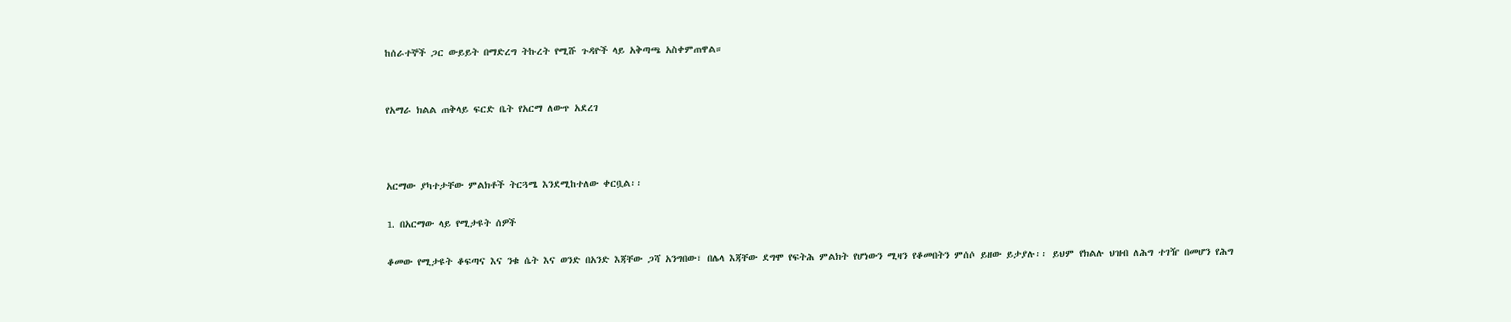ከሰራተኞች ጋር ውይይት በማድረግ ትኩረት የሚሹ ጉዳዮች ላይ አቅጣጫ አስቀምጠዋል።


የአማራ ክልል ጠቅላይ ፍርድ ቤት የአርማ ለውጥ አደረገ



አርማው ያካተታቸው ምልክቶች ትርጓሜ እንደሚከተለው ቀርቧል፡፡

1. በአርማው ላይ የሚታዩት ሰዎች

ቆመው የሚታዩት ቆፍጣና እና ንቁ ሴት እና ወንድ በአንድ እጃቸው ጋሻ አንግበው፣ በሌላ እጃቸው ደግሞ የፍትሕ ምልክት የሆነውን ሚዛን የቆመበትን ምሰሶ ይዘው ይታያሉ፡፡ ይህም የክልሉ ህዝብ ለሕግ ተገዥ በመሆን የሕግ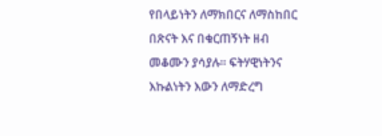የበላይነትን ለማክበርና ለማስከበር በጽናት እና በቁርጠኝነት ዘብ መቆሙን ያሳያሉ፡፡ ፍትሃዊነትንና እኩልነትን እውን ለማድረግ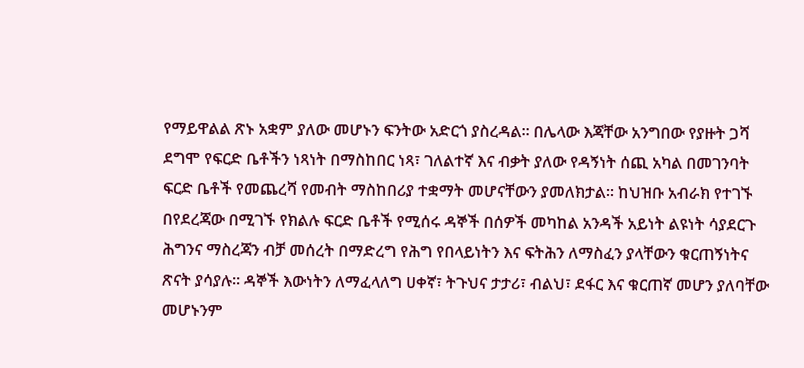የማይዋልል ጽኑ አቋም ያለው መሆኑን ፍንትው አድርጎ ያስረዳል፡፡ በሌላው እጃቸው አንግበው የያዙት ጋሻ ደግሞ የፍርድ ቤቶችን ነጻነት በማስከበር ነጻ፣ ገለልተኛ እና ብቃት ያለው የዳኝነት ሰጪ አካል በመገንባት ፍርድ ቤቶች የመጨረሻ የመብት ማስከበሪያ ተቋማት መሆናቸውን ያመለክታል፡፡ ከህዝቡ አብራክ የተገኙ በየደረጃው በሚገኙ የክልሉ ፍርድ ቤቶች የሚሰሩ ዳኞች በሰዎች መካከል አንዳች አይነት ልዩነት ሳያደርጉ ሕግንና ማስረጃን ብቻ መሰረት በማድረግ የሕግ የበላይነትን እና ፍትሕን ለማስፈን ያላቸውን ቁርጠኝነትና ጽናት ያሳያሉ፡፡ ዳኞች እውነትን ለማፈላለግ ሀቀኛ፣ ትጉህና ታታሪ፣ ብልህ፣ ደፋር እና ቁርጠኛ መሆን ያለባቸው መሆኑንም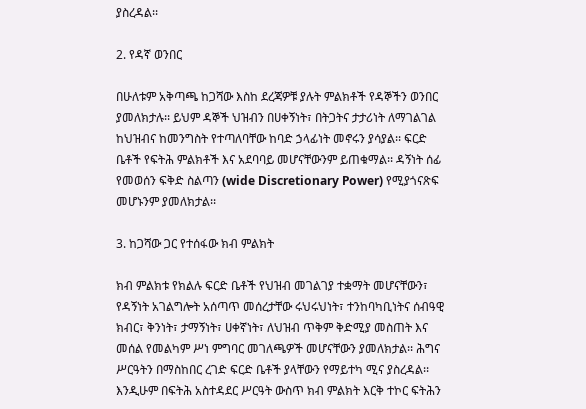ያስረዳል፡፡

2. የዳኛ ወንበር

በሁለቱም አቅጣጫ ከጋሻው እስከ ደረጃዎቹ ያሉት ምልክቶች የዳኞችን ወንበር ያመለክታሉ፡፡ ይህም ዳኞች ህዝብን በሀቀኝነት፣ በትጋትና ታታሪነት ለማገልገል ከህዝብና ከመንግስት የተጣለባቸው ከባድ ኃላፊነት መኖሩን ያሳያል፡፡ ፍርድ ቤቶች የፍትሕ ምልክቶች እና አደባባይ መሆናቸውንም ይጠቁማል፡፡ ዳኝነት ሰፊ የመወሰን ፍቅድ ስልጣን (wide Discretionary Power) የሚያጎናጽፍ መሆኑንም ያመለክታል፡፡

3. ከጋሻው ጋር የተሰፋው ክብ ምልክት

ክብ ምልክቱ የክልሉ ፍርድ ቤቶች የህዝብ መገልገያ ተቋማት መሆናቸውን፣ የዳኝነት አገልግሎት አሰጣጥ መሰረታቸው ሩህሩህነት፣ ተንከባካቢነትና ሰብዓዊ ክብር፣ ቅንነት፣ ታማኝነት፣ ሀቀኛነት፣ ለህዝብ ጥቅም ቅድሚያ መስጠት እና መሰል የመልካም ሥነ ምግባር መገለጫዎች መሆናቸውን ያመለክታል፡፡ ሕግና ሥርዓትን በማስከበር ረገድ ፍርድ ቤቶች ያላቸውን የማይተካ ሚና ያስረዳል፡፡ እንዲሁም በፍትሕ አስተዳደር ሥርዓት ውስጥ ክብ ምልክት እርቅ ተኮር ፍትሕን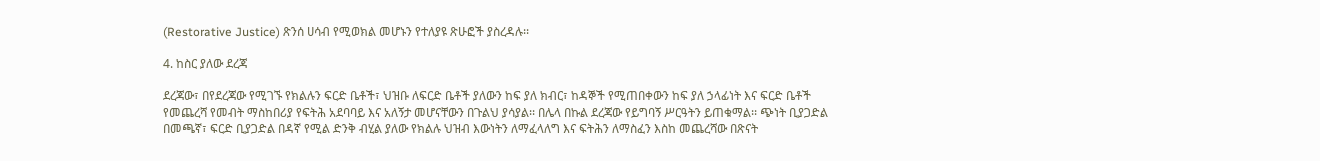(Restorative Justice) ጽንሰ ሀሳብ የሚወክል መሆኑን የተለያዩ ጽሁፎች ያስረዳሉ፡፡

4. ከስር ያለው ደረጃ

ደረጃው፣ በየደረጃው የሚገኙ የክልሉን ፍርድ ቤቶች፣ ህዝቡ ለፍርድ ቤቶች ያለውን ከፍ ያለ ክብር፣ ከዳኞች የሚጠበቀውን ከፍ ያለ ኃላፊነት እና ፍርድ ቤቶች የመጨረሻ የመብት ማስከበሪያ የፍትሕ አደባባይ እና አለኝታ መሆናቸውን በጉልህ ያሳያል፡፡ በሌላ በኩል ደረጃው የይግባኝ ሥርዓትን ይጠቁማል፡፡ ጭነት ቢያጋድል በመጫኛ፣ ፍርድ ቢያጋድል በዳኛ የሚል ድንቅ ብሂል ያለው የክልሉ ህዝብ እውነትን ለማፈላለግ እና ፍትሕን ለማስፈን እስከ መጨረሻው በጽናት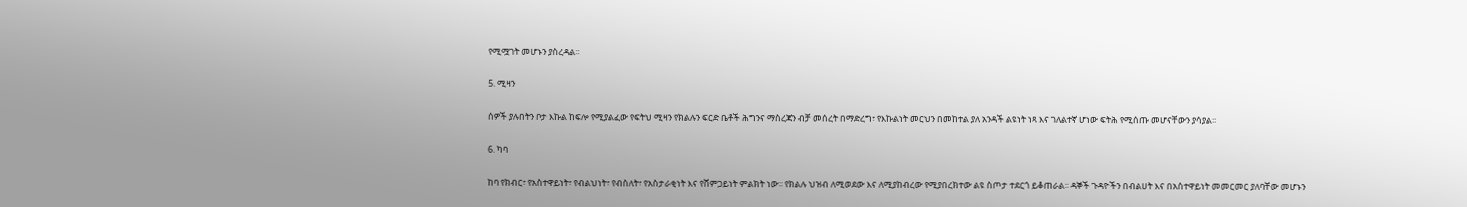የሚሟገት መሆኑን ያስረዳል፡፡

5. ሚዛን

ሰዎች ያሉበትን ቦታ እኩል ከፍሎ የሚያልፈው የፍትህ ሚዛን የክልሉን ፍርድ ቤቶች ሕግንና ማስረጃን ብቻ መሰረት በማድረግ፣ የእኩልነት መርህን በመከተል ያለ አንዳች ልዩነት ነጻ እና ገለልተኛ ሆነው ፍትሕ የሚሰጡ መሆናቸውን ያሳያል፡፡

6. ካባ

ከባ የክብር፣ የአስተዋይነት፣ የብልህነት፣ የብስለት፣ የአስታራቂነት እና የሸምጋይነት ምልክት ነው፡፡ የክልሉ ህዝብ ለሚወደው እና ለሚያከብረው የሚያበረክተው ልዩ ስጦታ ተደርጎ ይቆጠራል፡፡ ዳኞች ጉዳዮችን በብልሀት እና በአስተዋይነት መመርመር ያለባቸው መሆኑን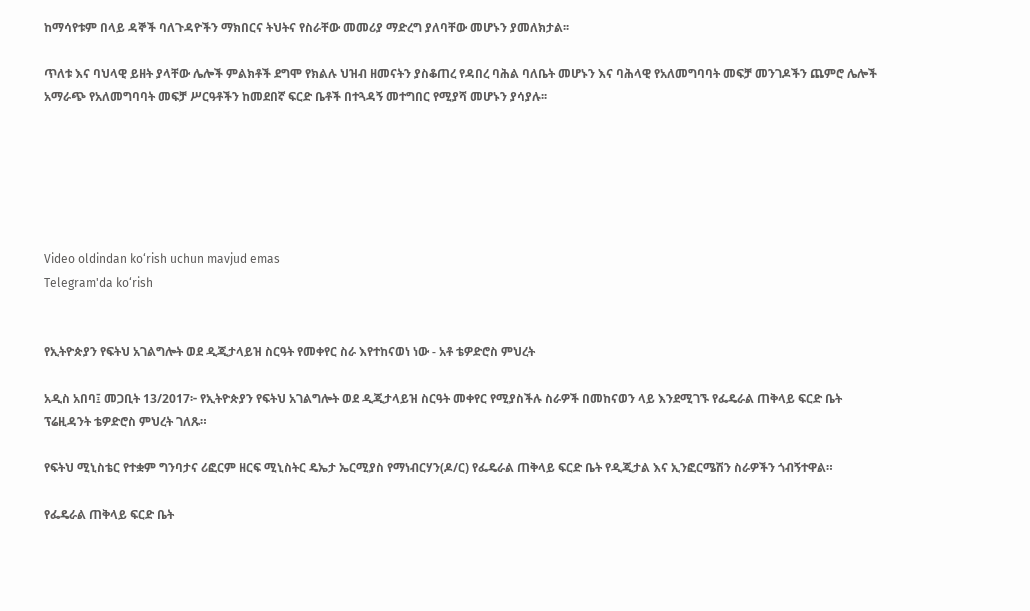ከማሳየቱም በላይ ዳኞች ባለጉዳዮችን ማክበርና ትህትና የስራቸው መመሪያ ማድረግ ያለባቸው መሆኑን ያመለክታል፡፡

ጥለቱ እና ባህላዊ ይዘት ያላቸው ሌሎች ምልክቶች ደግሞ የክልሉ ህዝብ ዘመናትን ያስቆጠረ የዳበረ ባሕል ባለቤት መሆኑን እና ባሕላዊ የአለመግባባት መፍቻ መንገዶችን ጨምሮ ሌሎች አማራጭ የአለመግባባት መፍቻ ሥርዓቶችን ከመደበኛ ፍርድ ቤቶች በተጓዳኝ መተግበር የሚያሻ መሆኑን ያሳያሉ፡፡






Video oldindan ko‘rish uchun mavjud emas
Telegram'da ko‘rish


የኢትዮጵያን የፍትህ አገልግሎት ወደ ዲጂታላይዝ ስርዓት የመቀየር ስራ እየተከናወነ ነው - አቶ ቴዎድሮስ ምህረት

አዲስ አበባ፤ መጋቢት 13/2017፦ የኢትዮጵያን የፍትህ አገልግሎት ወደ ዲጂታላይዝ ስርዓት መቀየር የሚያስችሉ ስራዎች በመከናወን ላይ እንደሚገኙ የፌዴራል ጠቅላይ ፍርድ ቤት ፕሬዚዳንት ቴዎድሮስ ምህረት ገለጹ።

የፍትህ ሚኒስቴር የተቋም ግንባታና ሪፎርም ዘርፍ ሚኒስትር ዴኤታ ኤርሚያስ የማነብርሃን(ዶ/ር) የፌዴራል ጠቅላይ ፍርድ ቤት የዲጂታል እና ኢንፎርሜሽን ስራዎችን ጎብኝተዋል።

የፌዴራል ጠቅላይ ፍርድ ቤት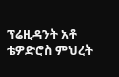ፕሬዚዳንት አቶ ቴዎድሮስ ምህረት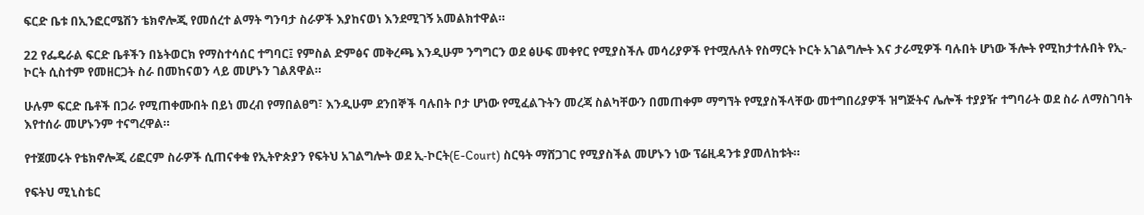ፍርድ ቤቱ በኢንፎርሜሽን ቴክኖሎጂ የመሰረተ ልማት ግንባታ ስራዎች እያከናወነ እንደሚገኝ አመልክተዋል።

22 የፌዴራል ፍርድ ቤቶችን በኔትወርክ የማስተሳሰር ተግባር፤ የምስል ድምፅና መቅረጫ እንዲሁም ንግግርን ወደ ፅሁፍ መቀየር የሚያስችሉ መሳሪያዎች የተሟሉለት የስማርት ኮርት አገልግሎት እና ታራሚዎች ባሉበት ሆነው ችሎት የሚከታተሉበት የኢ-ኮርት ሲስተም የመዘርጋት ስራ በመከናወን ላይ መሆኑን ገልጸዋል።

ሁሉም ፍርድ ቤቶች በጋራ የሚጠቀሙበት በይነ መረብ የማበልፀግ፣ እንዲሁም ደንበኞች ባሉበት ቦታ ሆነው የሚፈልጉትን መረጃ ስልካቸውን በመጠቀም ማግኘት የሚያስችላቸው መተግበሪያዎች ዝግጅትና ሌሎች ተያያዥ ተግባራት ወደ ስራ ለማስገባት እየተሰራ መሆኑንም ተናግረዋል።

የተጀመሩት የቴክኖሎጂ ሪፎርም ስራዎች ሲጠናቀቁ የኢትዮጵያን የፍትህ አገልግሎት ወደ ኢ-ኮርት(E-Court) ስርዓት ማሸጋገር የሚያስችል መሆኑን ነው ፕሬዚዳንቱ ያመለከቱት።

የፍትህ ሚኒስቴር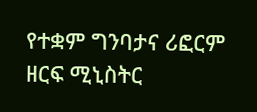የተቋም ግንባታና ሪፎርም ዘርፍ ሚኒስትር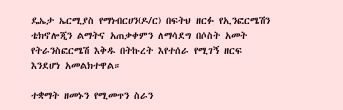ዴኤታ ኤርሚያስ የማነብርሀን(ዶ/ር) በፍትህ ዘርፉ የኢንፎርሜሽን ቴክኖሎጂን ልማትና አጠቃቀምን ለማሳደግ በሶስት አመት የትራንስፎርሜሽ እቅዱ በትኩረት እየተሰራ የሚገኝ ዘርፍ እንደሆነ አመልክተዋል።

ተቋማት ዘመኑን የሚመጥን ስራን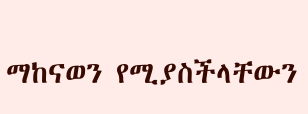ማከናወን የሚያስችላቸውን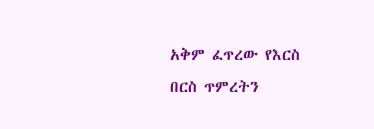አቅም ፈጥረው የእርስ በርስ ጥምረትን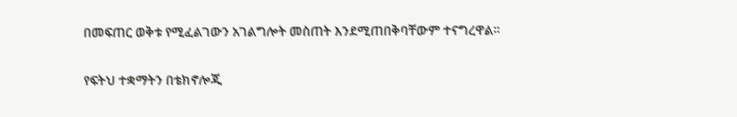በመፍጠር ወቅቱ የሚፈልገውን አገልግሎት መስጠት እንደሚጠበቅባቸውም ተናግረዋል።

የፍትህ ተቋማትን በቴክኖሎጂ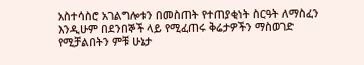አስተሳስሮ አገልግሎቱን በመስጠት የተጠያቂነት ስርዓት ለማስፈን እንዲሁም በደንበኞች ላይ የሚፈጠሩ ቅሬታዎችን ማስወገድ የሚቻልበትን ምቹ ሁኔታ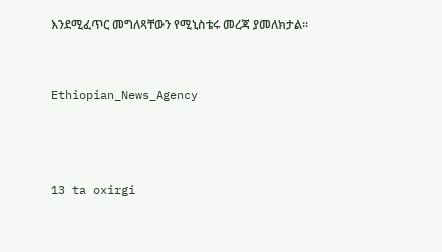እንደሚፈጥር መግለጻቸውን የሚኒስቴሩ መረጃ ያመለክታል።


Ethiopian_News_Agency



13 ta oxirgi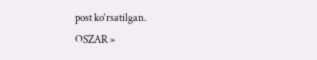post ko‘rsatilgan.
OSZAR »